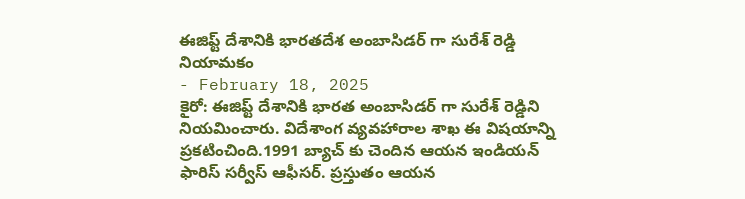ఈజిప్ట్ దేశానికి భారతదేశ అంబాసిడర్ గా సురేశ్ రెడ్డి నియామకం
- February 18, 2025
కైరో: ఈజిప్ట్ దేశానికి భారత అంబాసిడర్ గా సురేశ్ రెడ్డిని నియమించారు. విదేశాంగ వ్యవహారాల శాఖ ఈ విషయాన్ని ప్రకటించింది.1991 బ్యాచ్ కు చెందిన ఆయన ఇండియన్ ఫారిస్ సర్వీస్ ఆఫీసర్. ప్రస్తుతం ఆయన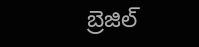బ్రెజిల్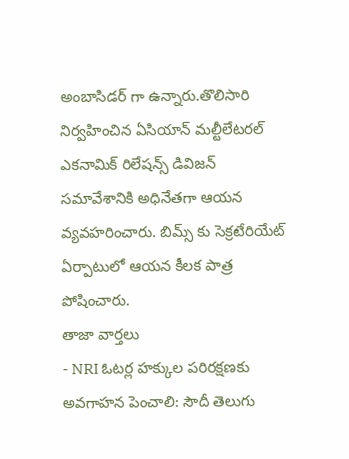అంబాసిడర్ గా ఉన్నారు.తొలిసారి నిర్వహించిన ఏసియాన్ మల్టీలేటరల్ ఎకనామిక్ రిలేషన్స్ డివిజన్ సమావేశానికి అధినేతగా ఆయన వ్యవహరించారు. బిమ్స్ కు సెక్రటేరియేట్ ఏర్పాటులో ఆయన కీలక పాత్ర పోషించారు.
తాజా వార్తలు
- NRI ఓటర్ల హక్కుల పరిరక్షణకు అవగాహన పెంచాలి: సౌదీ తెలుగు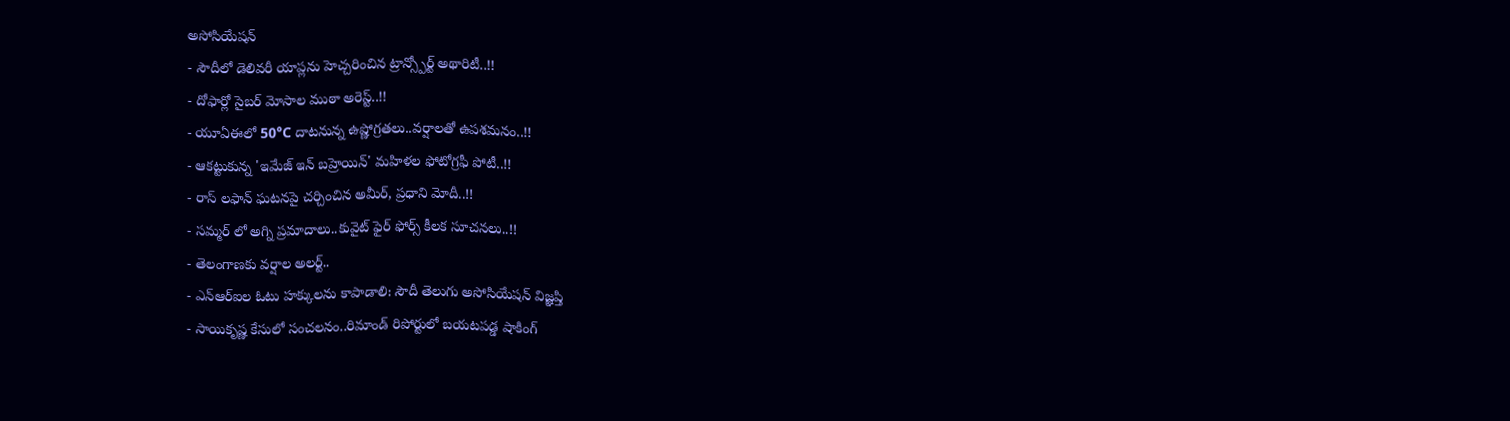అసోసియేషన్
- సౌదీలో డెలివరీ యాప్లను హెచ్చరించిన ట్రాన్స్పోర్ట్ అథారిటీ..!!
- దోఫార్లో సైబర్ మోసాల ముఠా అరెస్ట్..!!
- యూఏఈలో 50°C దాటనున్న ఉష్ణోగ్రతలు..వర్షాలతో ఉపశమనం..!!
- ఆకట్టుకున్న 'ఇమేజ్ ఇన్ బహ్రెయిన్' మహిళల ఫోటోగ్రఫీ పోటీ..!!
- రాస్ లఫాన్ ఘటనపై చర్చించిన అమీర్, ప్రధాని మోదీ..!!
- సమ్మర్ లో అగ్ని ప్రమాదాలు..కువైట్ ఫైర్ ఫోర్స్ కీలక సూచనలు..!!
- తెలంగాణకు వర్షాల అలర్ట్..
- ఎన్ఆర్ఐల ఓటు హక్కులను కాపాడాలి: సౌదీ తెలుగు అసోసియేషన్ విజ్ఞప్తి
- సాయికృష్ణ కేసులో సంచలనం..రిమాండ్ రిపోర్టులో బయటపడ్డ షాకింగ్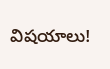విషయాలు!